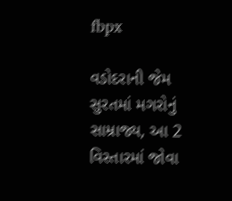fbpx

વડોદરાની જેમ સુરતમાં મગરોનું સામ્રાજ્ય, આ 2 વિસ્તારમાં જોવા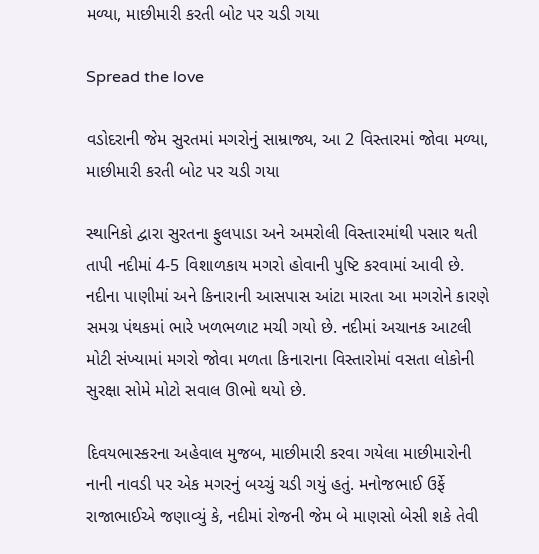મળ્યા, માછીમારી કરતી બોટ પર ચડી ગયા

Spread the love

વડોદરાની જેમ સુરતમાં મગરોનું સામ્રાજ્ય, આ 2 વિસ્તારમાં જોવા મળ્યા, માછીમારી કરતી બોટ પર ચડી ગયા

સ્થાનિકો દ્વારા સુરતના ફુલપાડા અને અમરોલી વિસ્તારમાંથી પસાર થતી તાપી નદીમાં 4-5 વિશાળકાય મગરો હોવાની પુષ્ટિ કરવામાં આવી છે. નદીના પાણીમાં અને કિનારાની આસપાસ આંટા મારતા આ મગરોને કારણે સમગ્ર પંથકમાં ભારે ખળભળાટ મચી ગયો છે. નદીમાં અચાનક આટલી મોટી સંખ્યામાં મગરો જોવા મળતા કિનારાના વિસ્તારોમાં વસતા લોકોની સુરક્ષા સોમે મોટો સવાલ ઊભો થયો છે.

દિવયભાસ્કરના અહેવાલ મુજબ, માછીમારી કરવા ગયેલા માછીમારોની નાની નાવડી પર એક મગરનું બચ્ચું ચડી ગયું હતું. મનોજભાઈ ઉર્ફે રાજાભાઈએ જણાવ્યું કે, નદીમાં રોજની જેમ બે માણસો બેસી શકે તેવી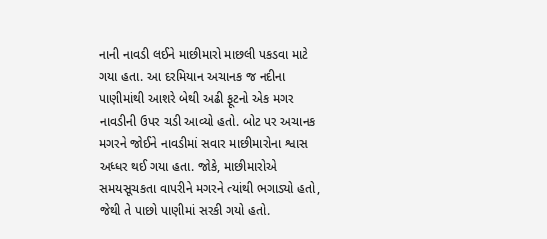નાની નાવડી લઈને માછીમારો માછલી પકડવા માટે ગયા હતા. આ દરમિયાન અચાનક જ નદીના પાણીમાંથી આશરે બેથી અઢી ફૂટનો એક મગર નાવડીની ઉપર ચડી આવ્યો હતો. બોટ પર અચાનક મગરને જોઈને નાવડીમાં સવાર માછીમારોના શ્વાસ અધ્ધર થઈ ગયા હતા. જોકે, માછીમારોએ સમયસૂચકતા વાપરીને મગરને ત્યાંથી ભગાડ્યો હતો, જેથી તે પાછો પાણીમાં સરકી ગયો હતો.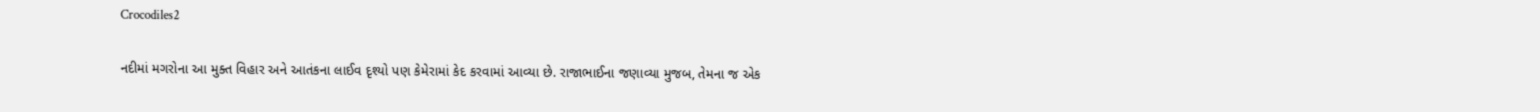Crocodiles2

નદીમાં મગરોના આ મુક્ત વિહાર અને આતંકના લાઈવ દૃશ્યો પણ કેમેરામાં કેદ કરવામાં આવ્યા છે. રાજાભાઈના જણાવ્યા મુજબ, તેમના જ એક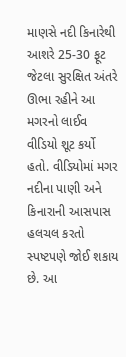માણસે નદી કિનારેથી આશરે 25-30 ફૂટ જેટલા સુરક્ષિત અંતરે ઊભા રહીને આ મગરનો લાઈવ વીડિયો શૂટ કર્યો હતો. વીડિયોમાં મગર નદીના પાણી અને કિનારાની આસપાસ હલચલ કરતો સ્પષ્ટપણે જોઈ શકાય છે. આ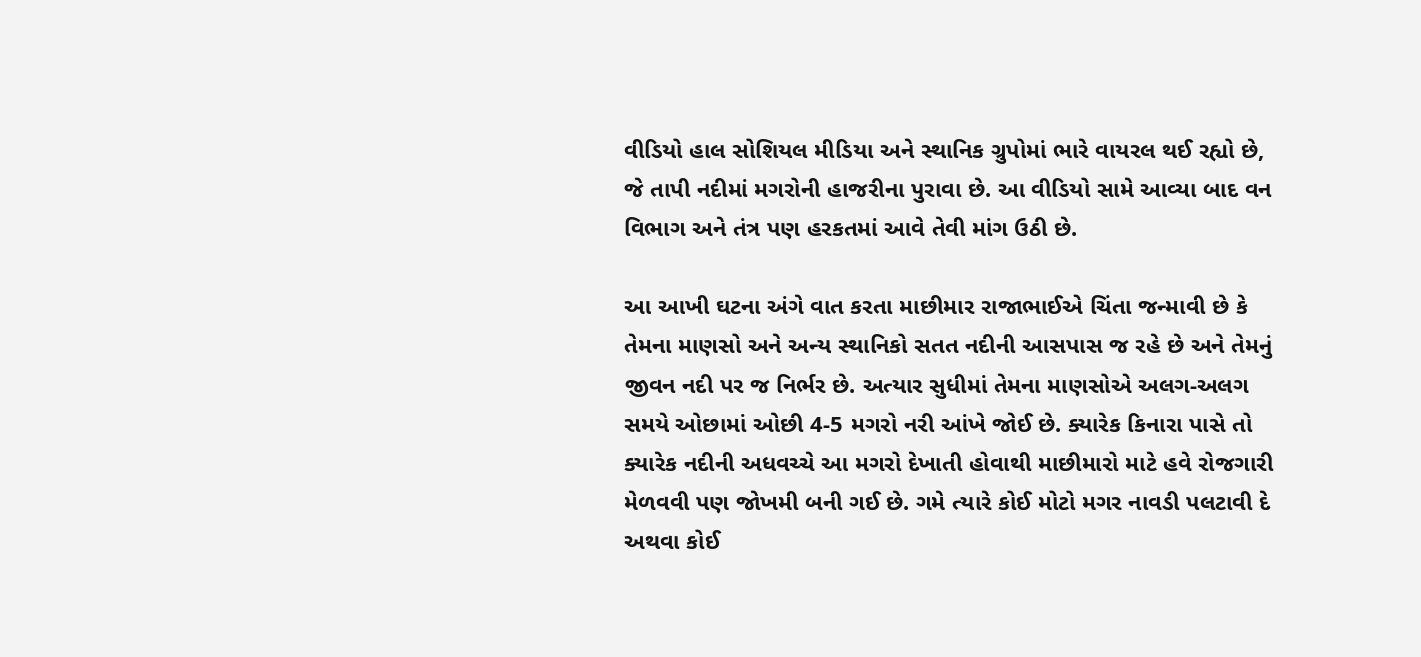વીડિયો હાલ સોશિયલ મીડિયા અને સ્થાનિક ગ્રુપોમાં ભારે વાયરલ થઈ રહ્યો છે, જે તાપી નદીમાં મગરોની હાજરીના પુરાવા છે. આ વીડિયો સામે આવ્યા બાદ વન વિભાગ અને તંત્ર પણ હરકતમાં આવે તેવી માંગ ઉઠી છે.

આ આખી ઘટના અંગે વાત કરતા માછીમાર રાજાભાઈએ ચિંતા જન્માવી છે કે તેમના માણસો અને અન્ય સ્થાનિકો સતત નદીની આસપાસ જ રહે છે અને તેમનું જીવન નદી પર જ નિર્ભર છે. અત્યાર સુધીમાં તેમના માણસોએ અલગ-અલગ સમયે ઓછામાં ઓછી 4-5 મગરો નરી આંખે જોઈ છે. ક્યારેક કિનારા પાસે તો ક્યારેક નદીની અધવચ્ચે આ મગરો દેખાતી હોવાથી માછીમારો માટે હવે રોજગારી મેળવવી પણ જોખમી બની ગઈ છે. ગમે ત્યારે કોઈ મોટો મગર નાવડી પલટાવી દે અથવા કોઈ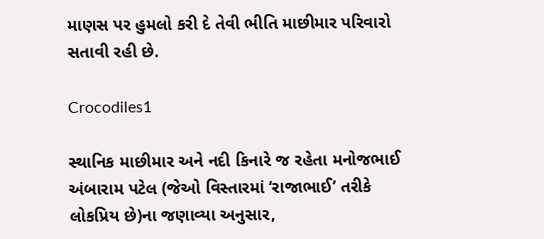માણસ પર હુમલો કરી દે તેવી ભીતિ માછીમાર પરિવારો સતાવી રહી છે.

Crocodiles1

સ્થાનિક માછીમાર અને નદી કિનારે જ રહેતા મનોજભાઈ અંબારામ પટેલ (જેઓ વિસ્તારમાં ‘રાજાભાઈ’ તરીકે લોકપ્રિય છે)ના જણાવ્યા અનુસાર,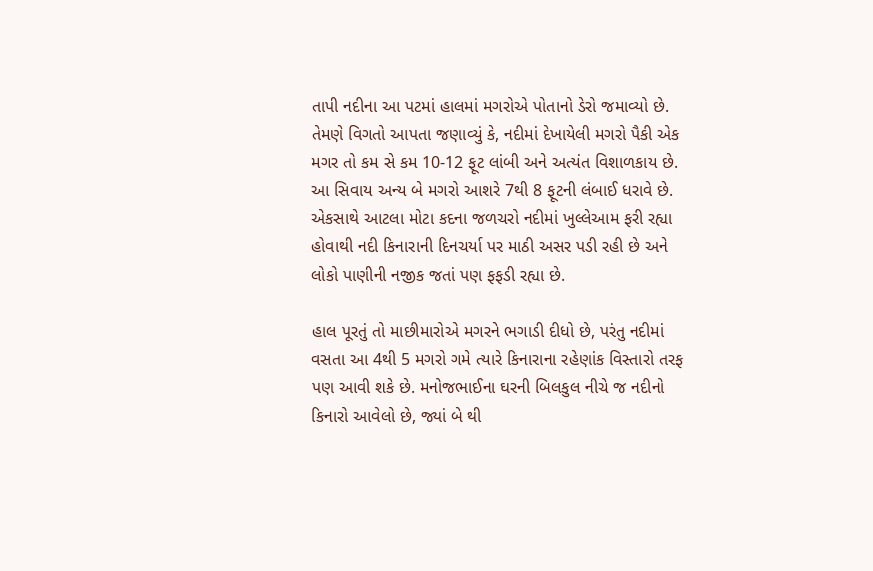તાપી નદીના આ પટમાં હાલમાં મગરોએ પોતાનો ડેરો જમાવ્યો છે. તેમણે વિગતો આપતા જણાવ્યું કે, નદીમાં દેખાયેલી મગરો પૈકી એક મગર તો કમ સે કમ 10-12 ફૂટ લાંબી અને અત્યંત વિશાળકાય છે. આ સિવાય અન્ય બે મગરો આશરે 7થી 8 ફૂટની લંબાઈ ધરાવે છે. એકસાથે આટલા મોટા કદના જળચરો નદીમાં ખુલ્લેઆમ ફરી રહ્યા હોવાથી નદી કિનારાની દિનચર્યા પર માઠી અસર પડી રહી છે અને લોકો પાણીની નજીક જતાં પણ ફફડી રહ્યા છે.

હાલ પૂરતું તો માછીમારોએ મગરને ભગાડી દીધો છે, પરંતુ નદીમાં વસતા આ 4થી 5 મગરો ગમે ત્યારે કિનારાના રહેણાંક વિસ્તારો તરફ પણ આવી શકે છે. મનોજભાઈના ઘરની બિલકુલ નીચે જ નદીનો કિનારો આવેલો છે, જ્યાં બે થી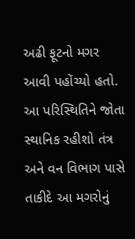અઢી ફૂટનો મગર આવી પહોંચ્યો હતો. આ પરિસ્થિતિને જોતા સ્થાનિક રહીશો તંત્ર અને વન વિભાગ પાસે તાકીદે આ મગરોનું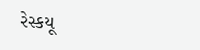રેસ્કયૂ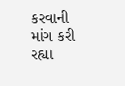કરવાની માંગ કરી રહ્યા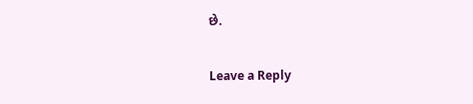છે.

Leave a Reply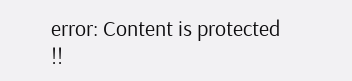error: Content is protected !!